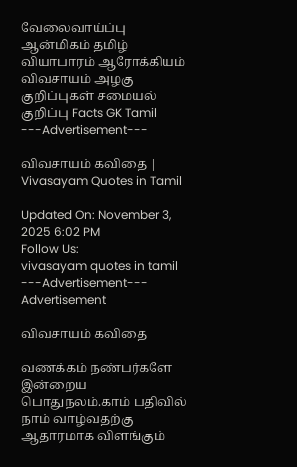வேலைவாய்ப்பு ஆன்மிகம் தமிழ் வியாபாரம் ஆரோக்கியம் விவசாயம் அழகு குறிப்புகள் சமையல் குறிப்பு Facts GK Tamil
---Advertisement---

விவசாயம் கவிதை | Vivasayam Quotes in Tamil

Updated On: November 3, 2025 6:02 PM
Follow Us:
vivasayam quotes in tamil
---Advertisement---
Advertisement

விவசாயம் கவிதை

வணக்கம் நண்பர்களே இன்றைய பொதுநலம்.காம் பதிவில் நாம் வாழ்வதற்கு ஆதாரமாக விளங்கும்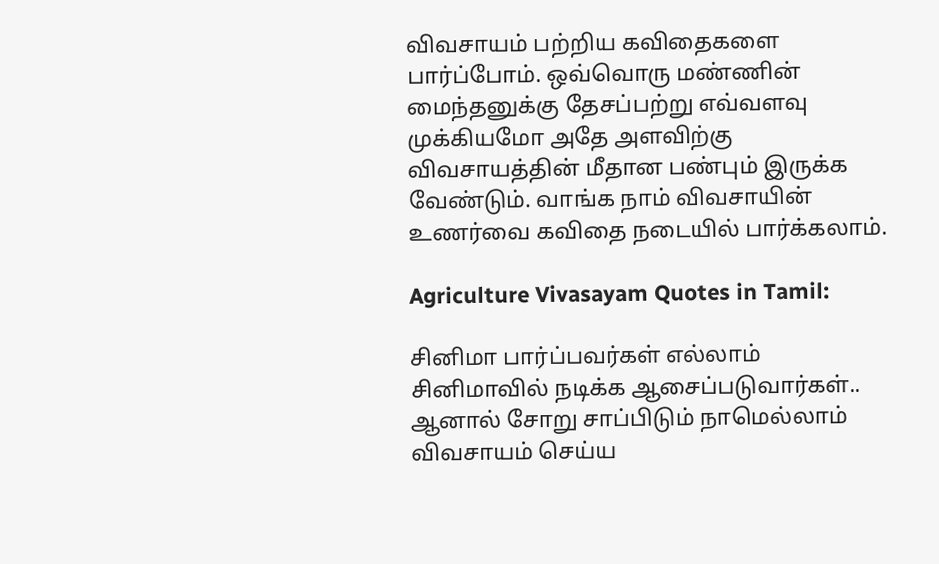விவசாயம் பற்றிய கவிதைகளை பார்ப்போம். ஒவ்வொரு மண்ணின் மைந்தனுக்கு தேசப்பற்று எவ்வளவு முக்கியமோ அதே அளவிற்கு விவசாயத்தின் மீதான பண்பும் இருக்க வேண்டும். வாங்க நாம் விவசாயின் உணர்வை கவிதை நடையில் பார்க்கலாம்.

Agriculture Vivasayam Quotes in Tamil:

சினிமா பார்ப்பவர்கள் எல்லாம்
சினிமாவில் நடிக்க ஆசைப்படுவார்கள்..
ஆனால் சோறு சாப்பிடும் நாமெல்லாம்
விவசாயம் செய்ய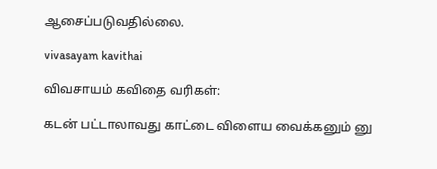ஆசைப்படுவதில்லை.

vivasayam kavithai

விவசாயம் கவிதை வரிகள்:

கடன் பட்டாலாவது காட்டை விளைய வைக்கனும் னு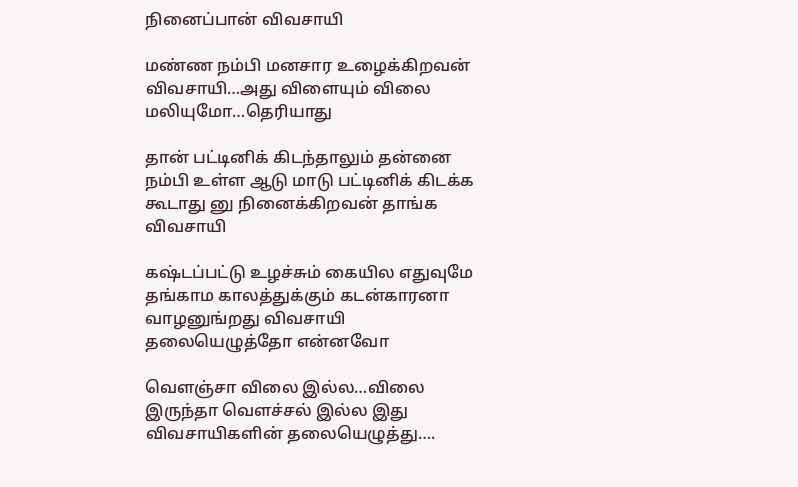நினைப்பான் விவசாயி

மண்ண நம்பி மனசார உழைக்கிறவன் விவசாயி…அது விளையும் விலை மலியுமோ…தெரியாது

தான் பட்டினிக் கிடந்தாலும் தன்னை நம்பி உள்ள ஆடு மாடு பட்டினிக் கிடக்க கூடாது னு நினைக்கிறவன் தாங்க விவசாயி

கஷ்டப்பட்டு உழச்சும் கையில எதுவுமே தங்காம காலத்துக்கும் கடன்காரனா வாழனுங்றது விவசாயி தலையெழுத்தோ என்னவோ

வெளஞ்சா விலை இல்ல…விலை இருந்தா வெளச்சல் இல்ல இது விவசாயிகளின் தலையெழுத்து….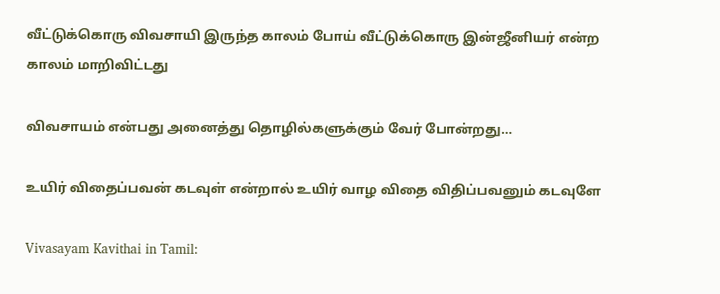வீட்டுக்கொரு விவசாயி இருந்த காலம் போய் வீட்டுக்கொரு இன்ஜீனியர் என்ற காலம் மாறிவிட்டது

விவசாயம் என்பது அனைத்து தொழில்களுக்கும் வேர் போன்றது…

உயிர் விதைப்பவன் கடவுள் என்றால் உயிர் வாழ விதை விதிப்பவனும் கடவுளே

Vivasayam Kavithai in Tamil: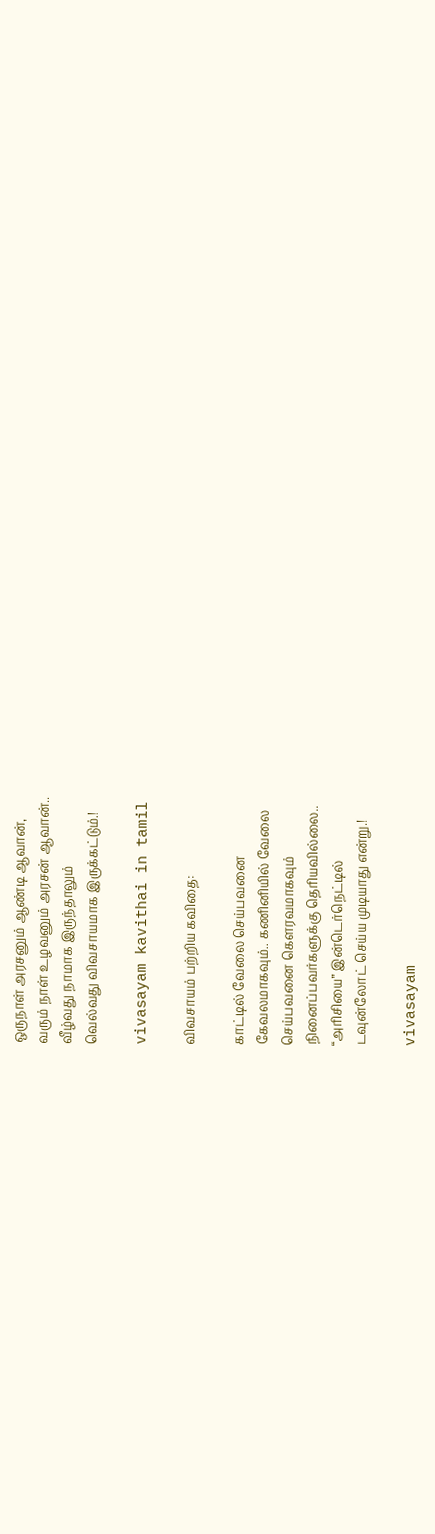ஒருநாள் அரசனும் ஆண்டி ஆவான்,
வரும் நாள் உழவனும் அரசன் ஆவான்..
வீழ்வது நாமாக இருந்தாலும்
வெல்வது விவசாயமாக இருக்கட்டும்.!

vivasayam kavithai in tamil

விவசாயம் பற்றிய கவிதை:

காட்டில் வேலை செய்பவனை
கேவலமாகவும்.. கணினியில் வேலை
செய்பவனை கௌரவமாகவும்
நினைப்பவர்களுக்கு தெரியவில்லை..
“அரிசியை” இன்டெர்நெட்டில்
டவுன்லோட் செய்ய முடியாது என்று.!

vivasayam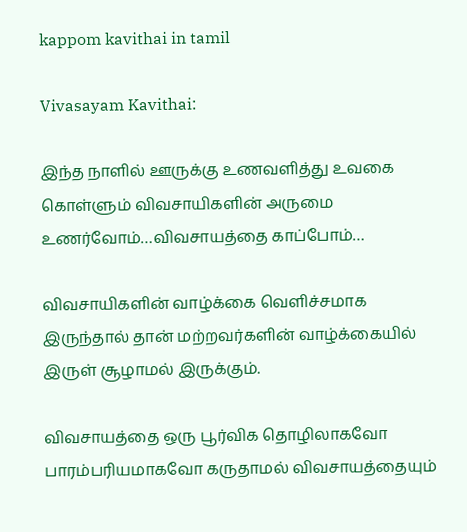kappom kavithai in tamil

Vivasayam Kavithai:

இந்த நாளில் ஊருக்கு உணவளித்து உவகை கொள்ளும் விவசாயிகளின் அருமை உணர்வோம்…விவசாயத்தை காப்போம்…

விவசாயிகளின் வாழ்க்கை வெளிச்சமாக இருந்தால் தான் மற்றவர்களின் வாழ்க்கையில் இருள் சூழாமல் இருக்கும்.

விவசாயத்தை ஒரு பூர்விக தொழிலாகவோ பாரம்பரியமாகவோ கருதாமல் விவசாயத்தையும்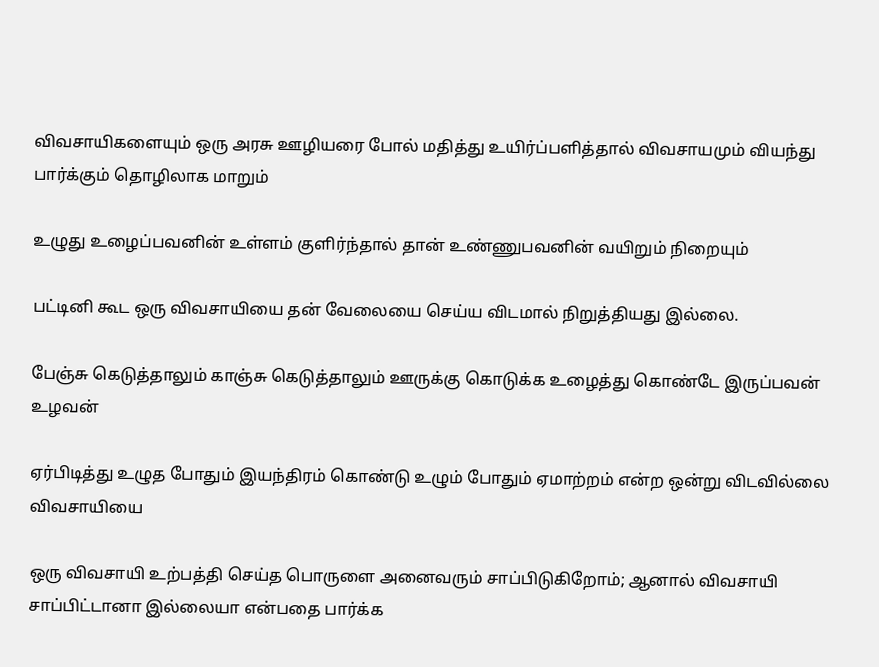விவசாயிகளையும் ஒரு அரசு ஊழியரை போல் மதித்து உயிர்ப்பளித்தால் விவசாயமும் வியந்து பார்க்கும் தொழிலாக மாறும்

உழுது உழைப்பவனின் உள்ளம் குளிர்ந்தால் தான் உண்ணுபவனின் வயிறும் நிறையும்

பட்டினி கூட ஒரு விவசாயியை தன் வேலையை செய்ய விடமால் நிறுத்தியது இல்லை.

பேஞ்சு கெடுத்தாலும் காஞ்சு கெடுத்தாலும் ஊருக்கு கொடுக்க உழைத்து கொண்டே இருப்பவன் உழவன்

ஏர்பிடித்து உழுத போதும் இயந்திரம் கொண்டு உழும் போதும் ஏமாற்றம் என்ற ஒன்று விடவில்லை விவசாயியை

ஒரு விவசாயி உற்பத்தி செய்த பொருளை அனைவரும் சாப்பிடுகிறோம்; ஆனால் விவசாயி சாப்பிட்டானா இல்லையா என்பதை பார்க்க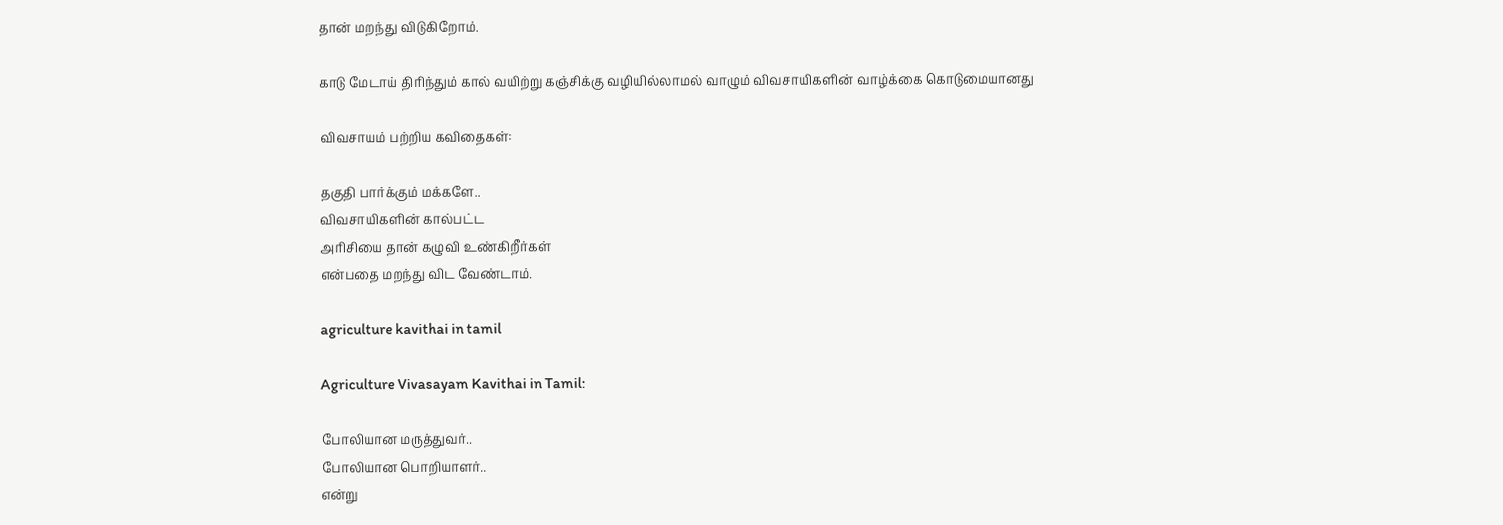தான் மறந்து விடுகிறோம்.

காடு மேடாய் திரிந்தும் கால் வயிற்று கஞ்சிக்கு வழியில்லாமல் வாழும் விவசாயிகளின் வாழ்க்கை கொடுமையானது

விவசாயம் பற்றிய கவிதைகள்:

தகுதி பார்க்கும் மக்களே..
விவசாயிகளின் கால்பட்ட
அரிசியை தான் கழுவி உண்கிறீர்கள்
என்பதை மறந்து விட வேண்டாம்.

agriculture kavithai in tamil

Agriculture Vivasayam Kavithai in Tamil:

போலியான மருத்துவர்..
போலியான பொறியாளர்..
என்று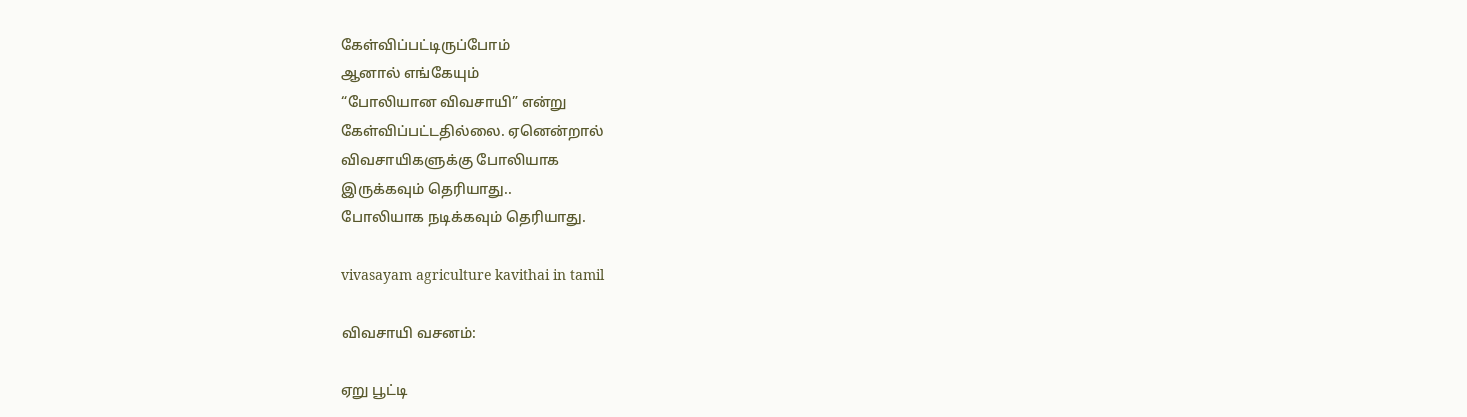கேள்விப்பட்டிருப்போம்
ஆனால் எங்கேயும்
“போலியான விவசாயி” என்று
கேள்விப்பட்டதில்லை. ஏனென்றால்
விவசாயிகளுக்கு போலியாக
இருக்கவும் தெரியாது..
போலியாக நடிக்கவும் தெரியாது.

vivasayam agriculture kavithai in tamil

விவசாயி வசனம்:

ஏறு பூட்டி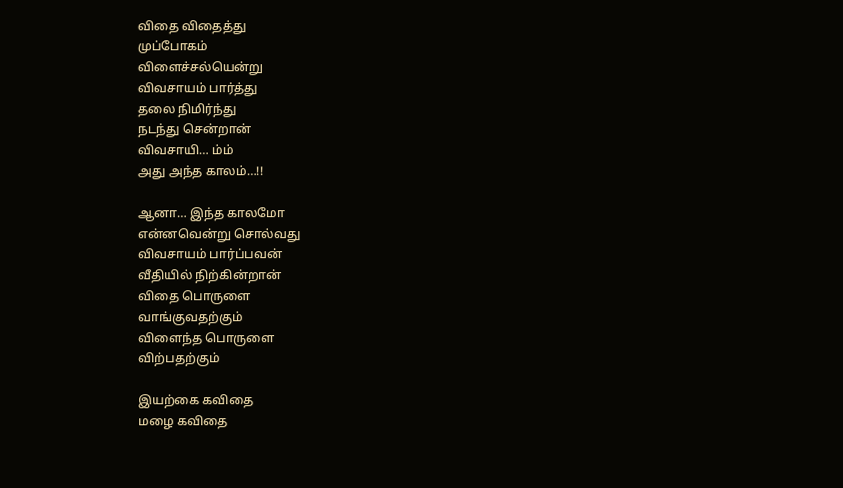விதை விதைத்து
முப்போகம்
விளைச்சல்யென்று
விவசாயம் பார்த்து
தலை நிமிர்ந்து
நடந்து சென்றான்
விவசாயி… ம்ம்
அது அந்த காலம்…!!

ஆனா… இந்த காலமோ
என்னவென்று சொல்வது
விவசாயம் பார்ப்பவன்
வீதியில் நிற்கின்றான்
விதை பொருளை
வாங்குவதற்கும்
விளைந்த பொருளை
விற்பதற்கும்

இயற்கை கவிதை
மழை கவிதை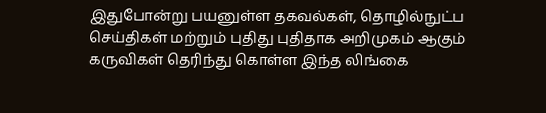இதுபோன்று பயனுள்ள தகவல்கள், தொழில்நுட்ப செய்திகள் மற்றும் புதிது புதிதாக அறிமுகம் ஆகும் கருவிகள் தெரிந்து கொள்ள இந்த லிங்கை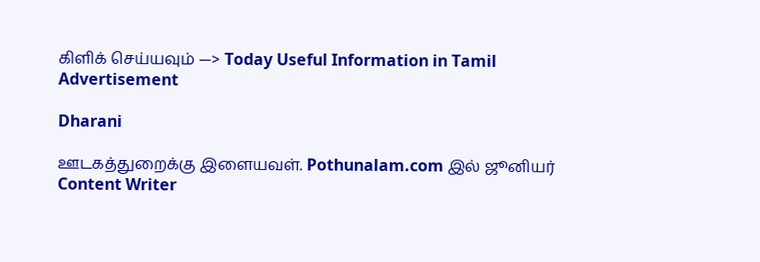கிளிக் செய்யவும் —> Today Useful Information in Tamil
Advertisement

Dharani

ஊடகத்துறைக்கு இளையவள். Pothunalam.com இல் ஜூனியர் Content Writer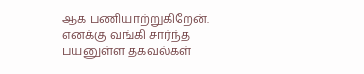ஆக பணியாற்றுகிறேன். எனக்கு வங்கி சார்ந்த பயனுள்ள தகவல்கள்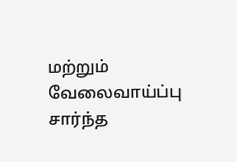மற்றும் வேலைவாய்ப்பு சார்ந்த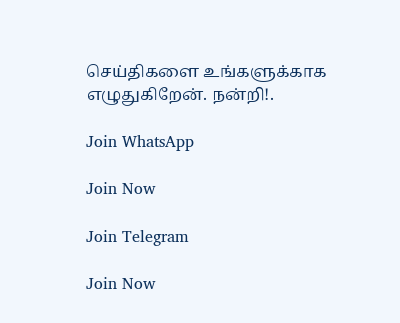செய்திகளை உங்களுக்காக எழுதுகிறேன். நன்றி!.

Join WhatsApp

Join Now

Join Telegram

Join Now